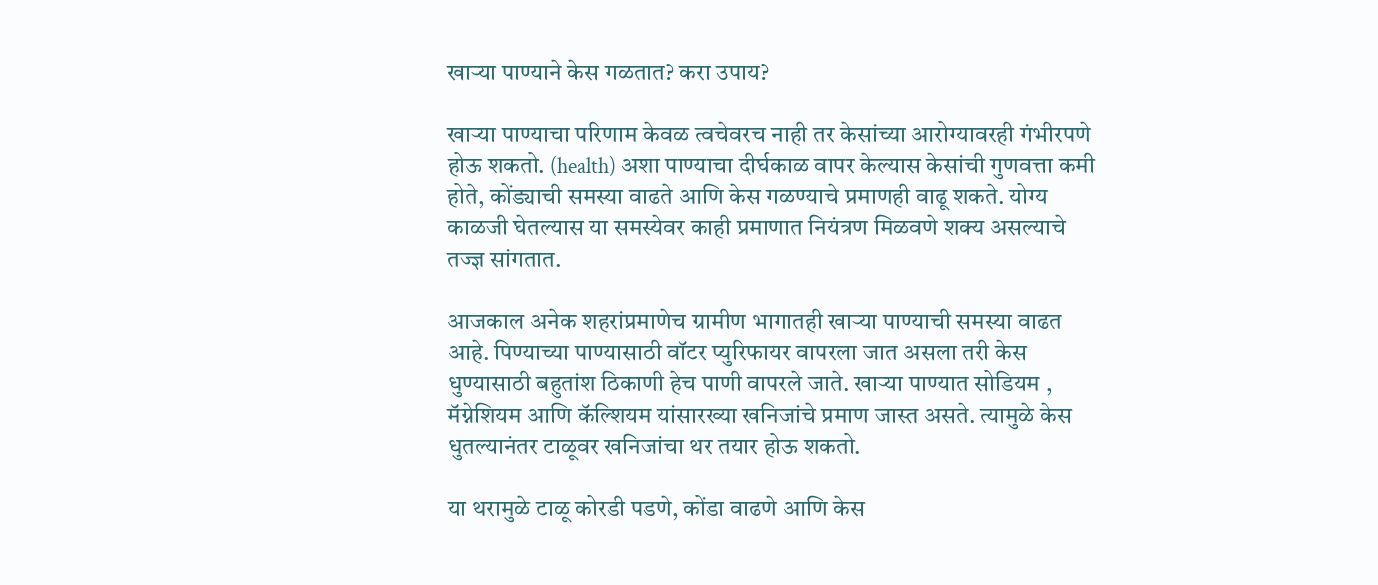खाऱ्या पाण्याने केस गळतात? करा उपाय?

खाऱ्या पाण्याचा परिणाम केवळ त्वचेवरच नाही तर केसांच्या आरोग्यावरही गंभीरपणे होऊ शकतो. (health) अशा पाण्याचा दीर्घकाळ वापर केल्यास केसांची गुणवत्ता कमी होते, कोंड्याची समस्या वाढते आणि केस गळण्याचे प्रमाणही वाढू शकते. योग्य काळजी घेतल्यास या समस्येवर काही प्रमाणात नियंत्रण मिळवणे शक्य असल्याचे तज्ज्ञ सांगतात.

आजकाल अनेक शहरांप्रमाणेच ग्रामीण भागातही खाऱ्या पाण्याची समस्या वाढत आहे. पिण्याच्या पाण्यासाठी वॉटर प्युरिफायर वापरला जात असला तरी केस धुण्यासाठी बहुतांश ठिकाणी हेच पाणी वापरले जाते. खाऱ्या पाण्यात सोडियम , मॅग्नेशियम आणि कॅल्शियम यांसारख्या खनिजांचे प्रमाण जास्त असते. त्यामुळे केस धुतल्यानंतर टाळूवर खनिजांचा थर तयार होऊ शकतो.

या थरामुळे टाळू कोरडी पडणे, कोंडा वाढणे आणि केस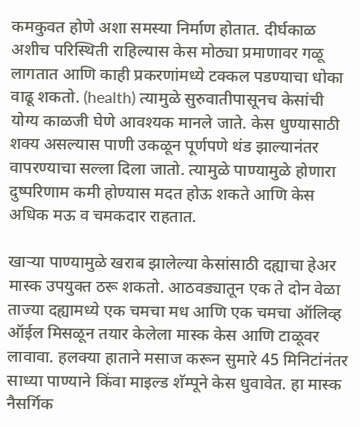कमकुवत होणे अशा समस्या निर्माण होतात. दीर्घकाळ अशीच परिस्थिती राहिल्यास केस मोठ्या प्रमाणावर गळू लागतात आणि काही प्रकरणांमध्ये टक्कल पडण्याचा धोका वाढू शकतो. (health) त्यामुळे सुरुवातीपासूनच केसांची योग्य काळजी घेणे आवश्यक मानले जाते. केस धुण्यासाठी शक्य असल्यास पाणी उकळून पूर्णपणे थंड झाल्यानंतर वापरण्याचा सल्ला दिला जातो. त्यामुळे पाण्यामुळे होणारा दुष्परिणाम कमी होण्यास मदत होऊ शकते आणि केस अधिक मऊ व चमकदार राहतात.

खाऱ्या पाण्यामुळे खराब झालेल्या केसांसाठी दह्याचा हेअर मास्क उपयुक्त ठरू शकतो. आठवड्यातून एक ते दोन वेळा ताज्या दह्यामध्ये एक चमचा मध आणि एक चमचा ऑलिव्ह ऑईल मिसळून तयार केलेला मास्क केस आणि टाळूवर लावावा. हलक्या हाताने मसाज करून सुमारे 45 मिनिटांनंतर साध्या पाण्याने किंवा माइल्ड शॅम्पूने केस धुवावेत. हा मास्क नैसर्गिक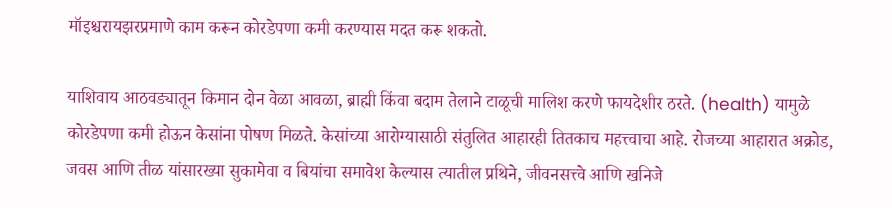मॉइश्चरायझरप्रमाणे काम करून कोरडेपणा कमी करण्यास मदत करू शकतो.

याशिवाय आठवड्यातून किमान दोन वेळा आवळा, ब्राह्मी किंवा बदाम तेलाने टाळूची मालिश करणे फायदेशीर ठरते. (health) यामुळे कोरडेपणा कमी होऊन केसांना पोषण मिळते. केसांच्या आरोग्यासाठी संतुलित आहारही तितकाच महत्त्वाचा आहे. रोजच्या आहारात अक्रोड, जवस आणि तीळ यांसारख्या सुकामेवा व बियांचा समावेश केल्यास त्यातील प्रथिने, जीवनसत्त्वे आणि खनिजे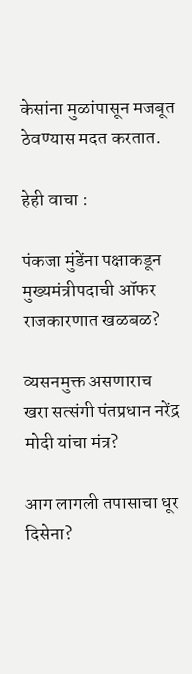केसांना मुळांपासून मजबूत ठेवण्यास मदत करतात.

हेही वाचा :

पंकजा मुंडेंना पक्षाकडून मुख्यमंत्रीपदाची ऑफर राजकारणात खळबळ?

व्यसनमुक्त असणाराच खरा सत्संगी पंतप्रधान नरेंद्र मोदी यांचा मंत्र?

आग लागली तपासाचा धूर दिसेना?